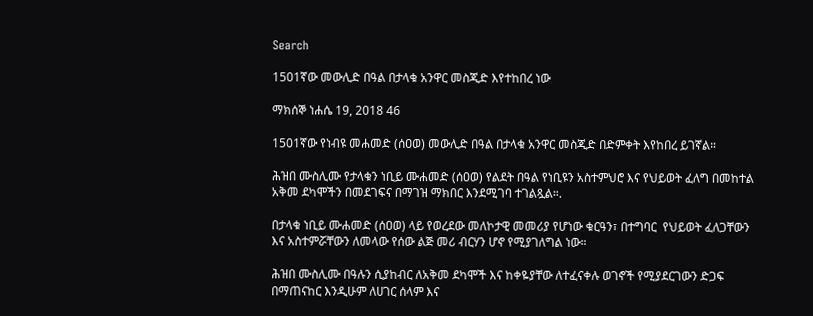Search

1501ኛው መውሊድ በዓል በታላቁ አንዋር መስጂድ እየተከበረ ነው

ማክሰኞ ነሐሴ 19, 2018 46

1501ኛው የነብዩ መሐመድ (ሰዐወ) መውሊድ በዓል በታላቁ አንዋር መስጂድ በድምቀት እየከበረ ይገኛል።

ሕዝበ ሙስሊሙ የታላቁን ነቢይ ሙሐመድ (ሰዐወ) የልደት በዓል የነቢዩን አስተምህሮ እና የህይወት ፈለግ በመከተል አቅመ ደካሞችን በመደገፍና በማገዝ ማክበር እንደሚገባ ተገልጿል።.

በታላቁ ነቢይ ሙሐመድ (ሰዐወ) ላይ የወረደው መለኮታዊ መመሪያ የሆነው ቁርዓን፣ በተግባር  የህይወት ፈለጋቸውን እና አስተምሯቸውን ለመላው የሰው ልጅ መሪ ብርሃን ሆኖ የሚያገለግል ነው።

ሕዝበ ሙስሊሙ በዓሉን ሲያከብር ለአቅመ ደካሞች እና ከቀዬያቸው ለተፈናቀሉ ወገኖች የሚያደርገውን ድጋፍ በማጠናከር እንዲሁም ለሀገር ሰላም እና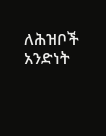ለሕዝቦች አንድነት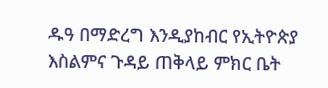ዱዓ በማድረግ እንዲያከብር የኢትዮጵያ እስልምና ጉዳይ ጠቅላይ ምክር ቤት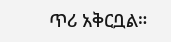ጥሪ አቅርቧል።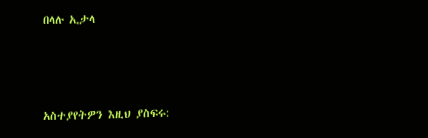በላሉ ኢታላ



አስተያየትዎን እዚህ ያስፍሩ: